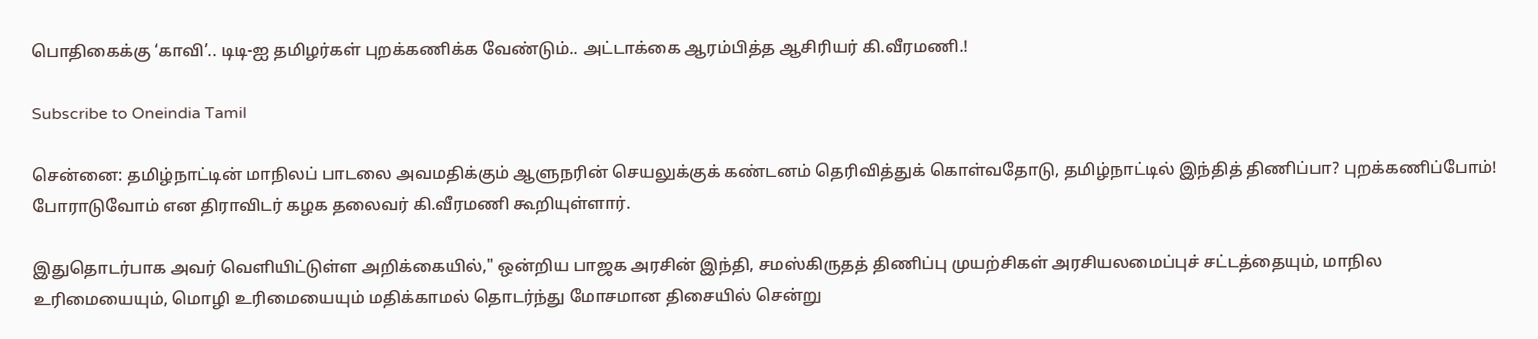பொதிகைக்கு ‘காவி’.. டிடி-ஐ தமிழர்கள் புறக்கணிக்க வேண்டும்.. அட்டாக்கை ஆரம்பித்த ஆசிரியர் கி.வீரமணி.!

Subscribe to Oneindia Tamil

சென்னை: தமிழ்நாட்டின் மாநிலப் பாடலை அவமதிக்கும் ஆளுநரின் செயலுக்குக் கண்டனம் தெரிவித்துக் கொள்வதோடு, தமிழ்நாட்டில் இந்தித் திணிப்பா? புறக்கணிப்போம்! போராடுவோம் என திராவிடர் கழக தலைவர் கி.வீரமணி கூறியுள்ளார்.

இதுதொடர்பாக அவர் வெளியிட்டுள்ள அறிக்கையில்," ஒன்றிய பாஜக அரசின் இந்தி, சமஸ்கிருதத் திணிப்பு முயற்சிகள் அரசியலமைப்புச் சட்டத்தையும், மாநில உரிமையையும், மொழி உரிமையையும் மதிக்காமல் தொடர்ந்து மோசமான திசையில் சென்று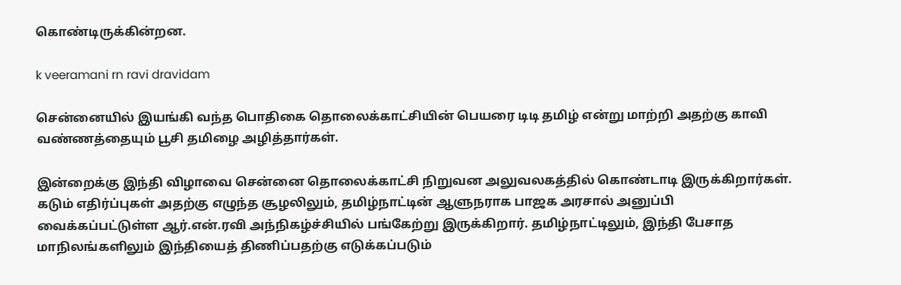கொண்டிருக்கின்றன.

k veeramani rn ravi dravidam

சென்னையில் இயங்கி வந்த பொதிகை தொலைக்காட்சியின் பெயரை டிடி தமிழ் என்று மாற்றி அதற்கு காவி வண்ணத்தையும் பூசி தமிழை அழித்தார்கள்.

இன்றைக்கு இந்தி விழாவை சென்னை தொலைக்காட்சி நிறுவன அலுவலகத்தில் கொண்டாடி இருக்கிறார்கள். கடும் எதிர்ப்புகள் அதற்கு எழுந்த சூழலிலும், தமிழ்நாட்டின் ஆளுநராக பாஜக அரசால் அனுப்பி வைக்கப்பட்டுள்ள ஆர்.என்.ரவி அந்நிகழ்ச்சியில் பங்கேற்று இருக்கிறார். தமிழ்நாட்டிலும், இந்தி பேசாத மாநிலங்களிலும் இந்தியைத் திணிப்பதற்கு எடுக்கப்படும்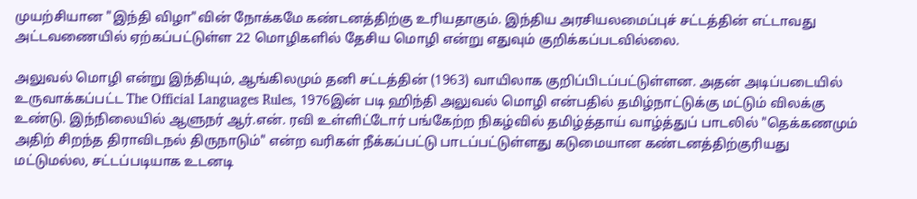முயற்சியான "இந்தி விழா"வின் நோக்கமே கண்டனத்திற்கு உரியதாகும். இந்திய அரசியலமைப்புச் சட்டத்தின் எட்டாவது அட்டவணையில் ஏற்கப்பட்டுள்ள 22 மொழிகளில் தேசிய மொழி என்று எதுவும் குறிக்கப்படவில்லை.

அலுவல் மொழி என்று இந்தியும், ஆங்கிலமும் தனி சட்டத்தின் (1963) வாயிலாக குறிப்பிடப்பட்டுள்ளன. அதன் அடிப்படையில் உருவாக்கப்பட்ட The Official Languages Rules, 1976இன் படி ஹிந்தி அலுவல் மொழி என்பதில் தமிழ்நாட்டுக்கு மட்டும் விலக்கு உண்டு. இந்நிலையில் ஆளுநர் ஆர்.என். ரவி உள்ளிட்டோர் பங்கேற்ற நிகழ்வில் தமிழ்த்தாய் வாழ்த்துப் பாடலில் "தெக்கணமும் அதிற் சிறந்த திராவிடநல் திருநாடும்" என்ற வரிகள் நீக்கப்பட்டு பாடப்பட்டுள்ளது கடுமையான கண்டனத்திற்குரியது மட்டுமல்ல, சட்டப்படியாக உடனடி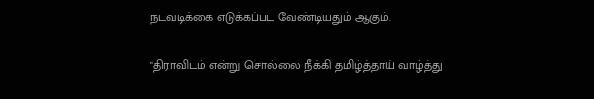நடவடிக்கை எடுக்கப்பட வேண்டியதும் ஆகும்.

"திராவிடம் என்று சொல்லை நீக்கி தமிழ்த்தாய் வாழ்த்து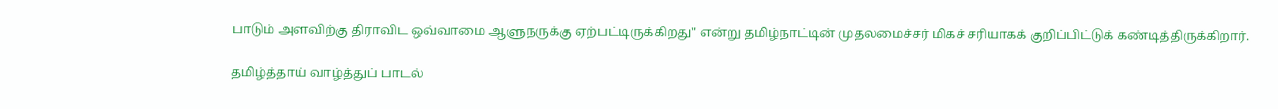பாடும் அளவிற்கு திராவிட ஒவ்வாமை ஆளுநருக்கு ஏற்பட்டிருக்கிறது" என்று தமிழ்நாட்டின் முதலமைச்சர் மிகச் சரியாகக் குறிப்பிட்டுக் கண்டித்திருக்கிறார்.

தமிழ்த்தாய் வாழ்த்துப் பாடல்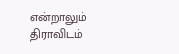என்றாலும் திராவிடம்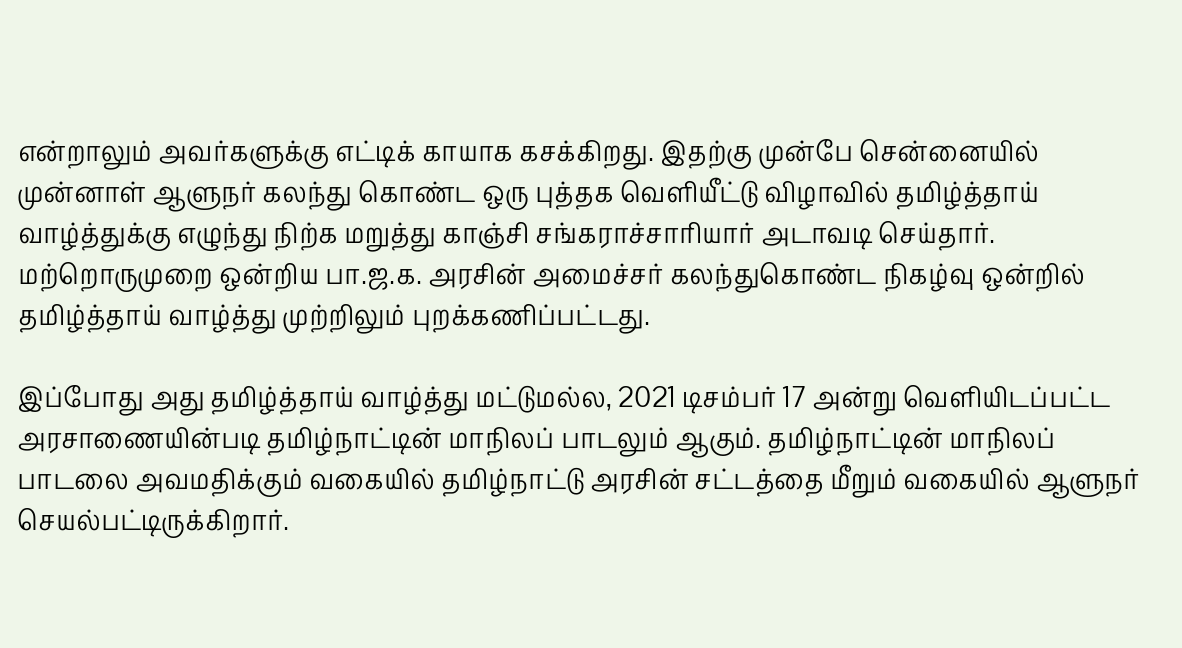என்றாலும் அவர்களுக்கு எட்டிக் காயாக கசக்கிறது. இதற்கு முன்பே சென்னையில் முன்னாள் ஆளுநர் கலந்து கொண்ட ஒரு புத்தக வெளியீட்டு விழாவில் தமிழ்த்தாய் வாழ்த்துக்கு எழுந்து நிற்க மறுத்து காஞ்சி சங்கராச்சாரியார் அடாவடி செய்தார். மற்றொருமுறை ஒன்றிய பா.ஜ.க. அரசின் அமைச்சர் கலந்துகொண்ட நிகழ்வு ஒன்றில் தமிழ்த்தாய் வாழ்த்து முற்றிலும் புறக்கணிப்பட்டது.

இப்போது அது தமிழ்த்தாய் வாழ்த்து மட்டுமல்ல, 2021 டிசம்பர் 17 அன்று வெளியிடப்பட்ட அரசாணையின்படி தமிழ்நாட்டின் மாநிலப் பாடலும் ஆகும். தமிழ்நாட்டின் மாநிலப் பாடலை அவமதிக்கும் வகையில் தமிழ்நாட்டு அரசின் சட்டத்தை மீறும் வகையில் ஆளுநர் செயல்பட்டிருக்கிறார்.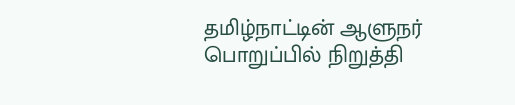தமிழ்நாட்டின் ஆளுநர் பொறுப்பில் நிறுத்தி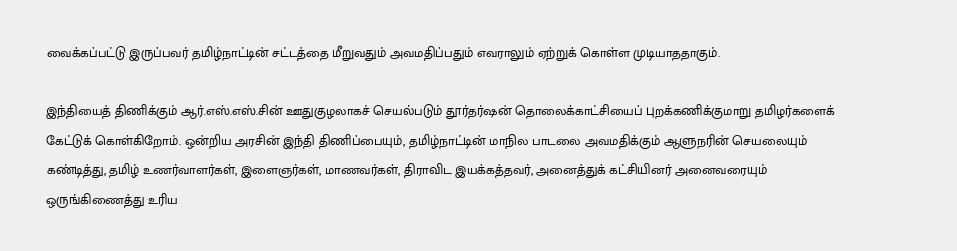வைக்கப்பட்டு இருப்பவர் தமிழ்நாட்டின் சட்டத்தை மீறுவதும் அவமதிப்பதும் எவராலும் ஏற்றுக் கொள்ள முடியாததாகும்.

இந்தியைத் திணிக்கும் ஆர்.எஸ்.எஸ்.சின் ஊதுகுழலாகச் செயல்படும் தூர்தர்ஷன் தொலைக்காட்சியைப் புறக்கணிக்குமாறு தமிழர்களைக் கேட்டுக் கொள்கிறோம். ஒன்றிய அரசின் இந்தி திணிப்பையும், தமிழ்நாட்டின் மாநில பாடலை அவமதிக்கும் ஆளுநரின் செயலையும் கண்டித்து, தமிழ் உணர்வாளர்கள், இளைஞர்கள், மாணவர்கள், திராவிட இயக்கத்தவர், அனைத்துக் கட்சியினர் அனைவரையும் ஒருங்கிணைத்து உரிய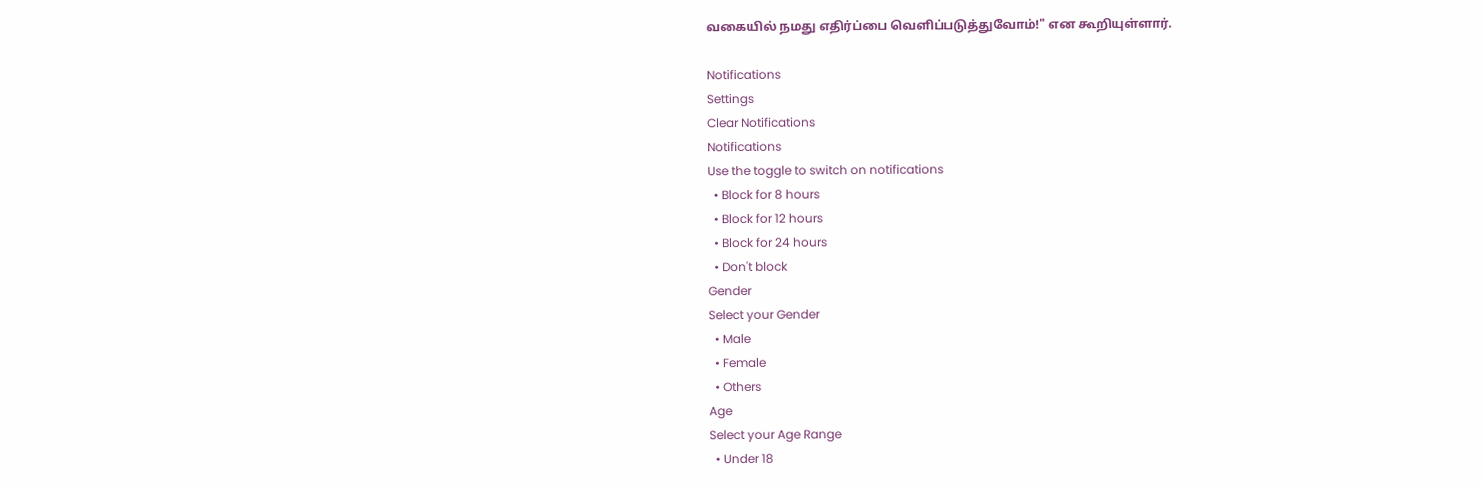வகையில் நமது எதிர்ப்பை வெளிப்படுத்துவோம்!" என கூறியுள்ளார்.

Notifications
Settings
Clear Notifications
Notifications
Use the toggle to switch on notifications
  • Block for 8 hours
  • Block for 12 hours
  • Block for 24 hours
  • Don't block
Gender
Select your Gender
  • Male
  • Female
  • Others
Age
Select your Age Range
  • Under 18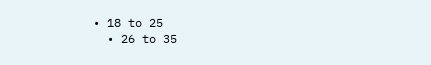• 18 to 25
  • 26 to 35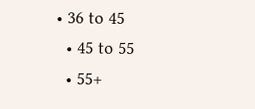• 36 to 45
  • 45 to 55
  • 55+